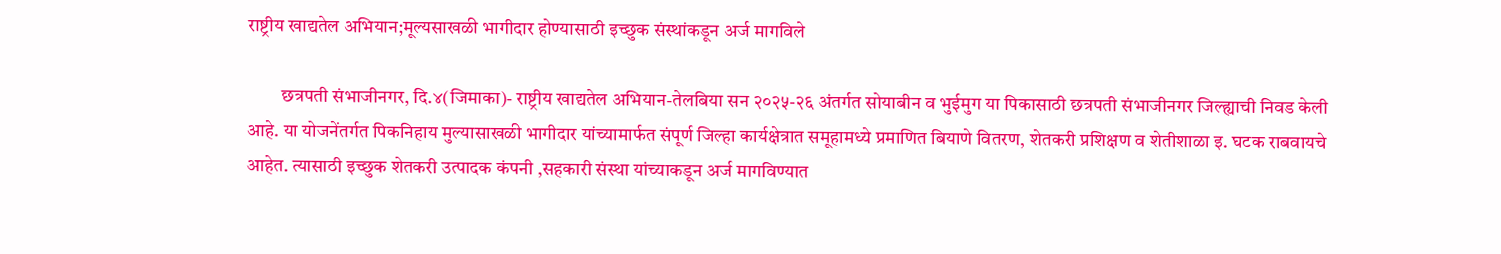राष्ट्रीय खाद्यतेल अभियान;मूल्यसाखळी भागीदार होण्यासाठी इच्छुक संस्थांकडून अर्ज मागविले

         छत्रपती संभाजीनगर, दि.४(जिमाका)- राष्ट्रीय खाद्यतेल अभियान-तेलबिया सन २०२५-२६ अंतर्गत सोयाबीन व भुईमुग या पिकासाठी छत्रपती संभाजीनगर जिल्ह्याची निवड केली आहे. या योजनेंतर्गत पिकनिहाय मुल्यासाखळी भागीदार यांच्यामार्फत संपूर्ण जिल्हा कार्यक्षेत्रात समूहामध्ये प्रमाणित बियाणे वितरण, शेतकरी प्रशिक्षण व शेतीशाळा इ. घटक राबवायचे आहेत. त्यासाठी इच्छुक शेतकरी उत्पादक कंपनी ,सहकारी संस्था यांच्याकडून अर्ज मागविण्यात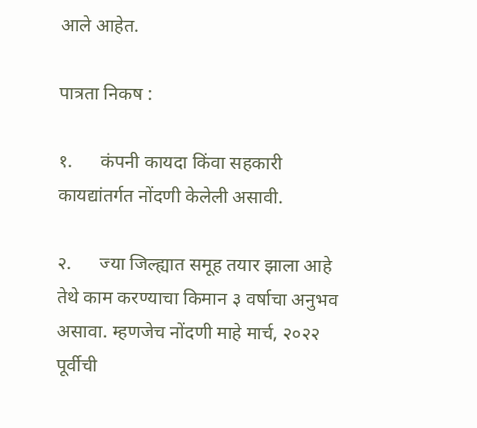आले आहेत.

पात्रता निकष :

१.      कंपनी कायदा किंवा सहकारी कायद्यांतर्गत नोंदणी केलेली असावी.

२.      ज्या जिल्ह्यात समूह तयार झाला आहे तेथे काम करण्याचा किमान ३ वर्षाचा अनुभव असावा. म्हणजेच नोंदणी माहे मार्च, २०२२ पूर्वीची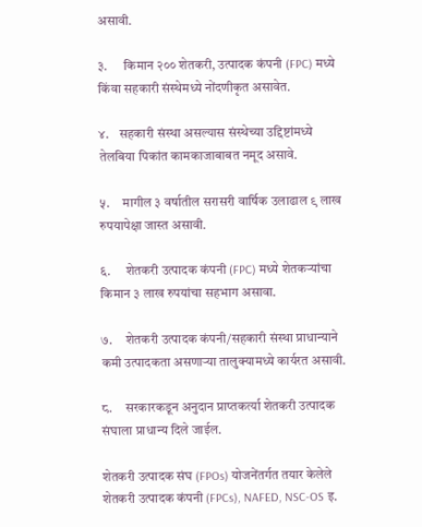असावी.

३.      किमान २०० शेतकरी, उत्पादक कंपनी (FPC) मध्ये किंवा सहकारी संस्थेमध्ये नोंदणीकृत असावेत.

४.    सहकारी संस्था असल्यास संस्थेच्या उद्दिष्टांमध्ये तेलबिया पिकांत कामकाजाबाबत नमूद असावे.

५.     मागील ३ वर्षातील सरासरी वार्षिक उलाढाल ९ लाख रुपयापेक्षा जास्त असावी.

६.      शेतकरी उत्पादक कंपनी (FPC) मध्ये शेतकऱ्यांचा किमान ३ लाख रुपयांचा सहभाग असावा.

७.     शेतकरी उत्पादक कंपनी/सहकारी संस्था प्राधान्याने कमी उत्पादकता असणाऱ्या तालुक्यामध्ये कार्यरत असावी.

८.     सरकारकडून अनुदान प्राप्तकर्त्या शेतकरी उत्पादक संघाला प्राधान्य दिले जाईल.

शेतकरी उत्पादक संघ (FPOs) योजनेंतर्गत तयार केलेले शेतकरी उत्पादक कंपनी (FPCs), NAFED, NSC-OS इ.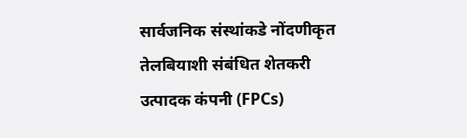सार्वजनिक संस्थांकडे नोंदणीकृत तेलबियाशी संबंधित शेतकरी उत्पादक कंपनी (FPCs)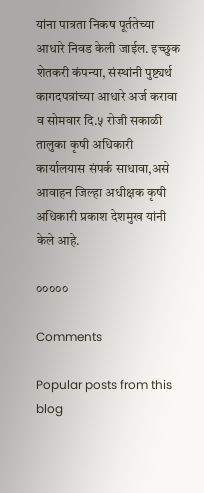यांना पात्रता निकष पूर्ततेच्या आधारे निवड केली जाईल. इच्छुक शेतकरी कंपन्या, संस्थांनी पुष्ट्यर्थ कागदपत्रांच्या आधारे अर्ज करावा व सोमवार दि.५ रोजी सकाळी तालुका कृषी अधिकारी कार्यालयास संपर्क साधावा,असे आवाहन जिल्हा अधीक्षक कृषी अधिकारी प्रकाश देशमुख यांनी केले आहे.

०००००

Comments

Popular posts from this blog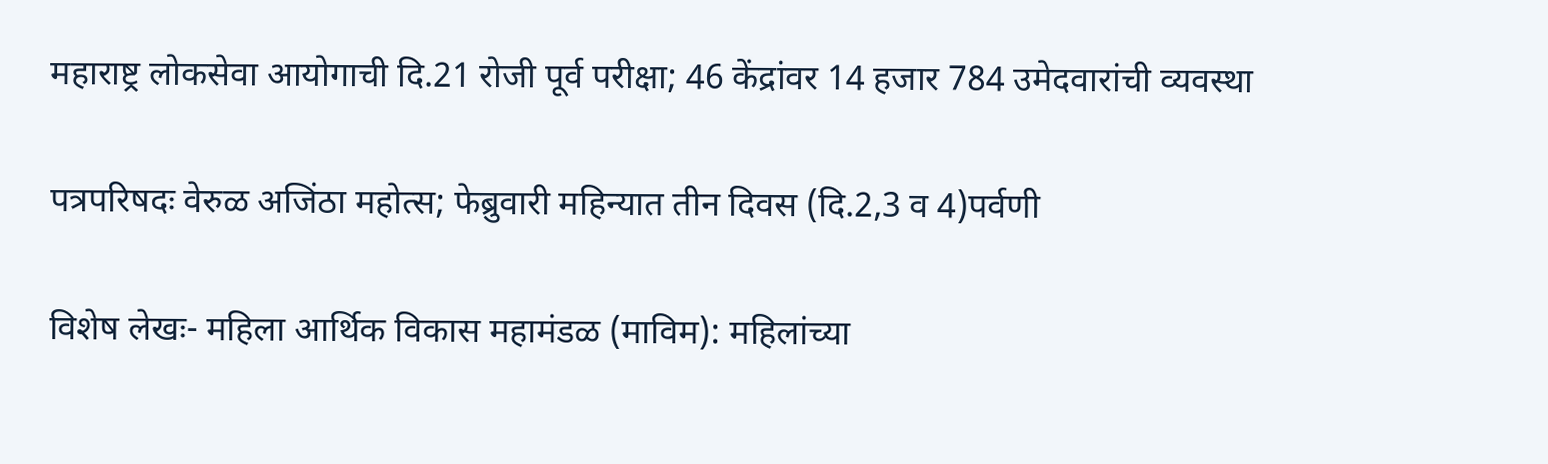महाराष्ट्र लोकसेवा आयोगाची दि.21 रोजी पूर्व परीक्षा; 46 केंद्रांवर 14 हजार 784 उमेदवारांची व्यवस्था

पत्रपरिषदः वेरुळ अजिंठा महोत्स; फेब्रुवारी महिन्यात तीन दिवस (दि.2,3 व 4)पर्वणी

विशेष लेखः- महिला आर्थिक विकास महामंडळ (माविम): महिलांच्या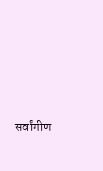सर्वांगीण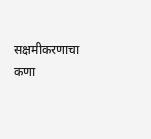सक्षमीकरणाचा कणा